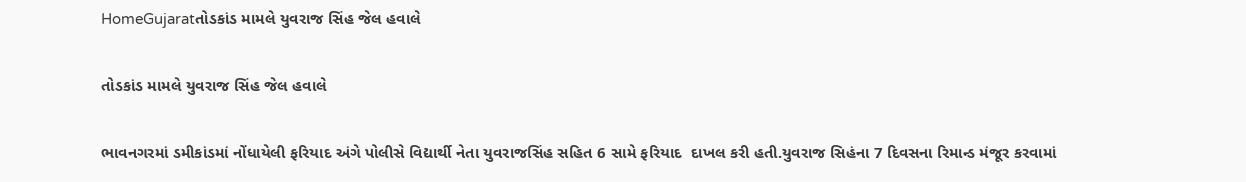HomeGujaratતોડકાંડ મામલે યુવરાજ સિંહ જેલ હવાલે

તોડકાંડ મામલે યુવરાજ સિંહ જેલ હવાલે

ભાવનગરમાં ડમીકાંડમાં નોંધાયેલી ફરિયાદ અંગે પોલીસે વિદ્યાર્થી નેતા યુવરાજસિંહ સહિત 6 સામે ફરિયાદ  દાખલ કરી હતી.યુવરાજ સિહંના 7 દિવસના રિમાન્ડ મંજૂર કરવામાં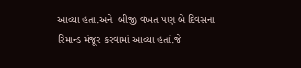આવ્યા હતા.અને  બીજી વખત પણ બે દિવસના રિમાન્ડ મંજૂર કરવામાં આવ્યા હતાં.જે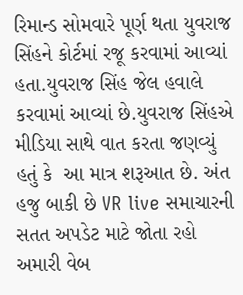રિમાન્ડ સોમવારે પૂર્ણ થતા યુવરાજ સિંહને કોર્ટમાં રજૂ કરવામાં આવ્યાં હતા.યુવરાજ સિંહ જેલ હવાલે કરવામાં આવ્યાં છે.યુવરાજ સિંહએ મીડિયા સાથે વાત કરતા જણવ્યું હતું કે  આ માત્ર શરૂઆત છે. અંત હજુ બાકી છે VR live સમાચારની સતત અપડેટ માટે જોતા રહો અમારી વેબ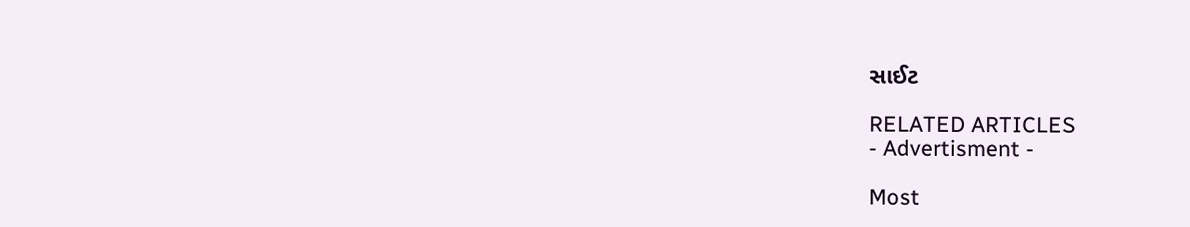સાઈટ

RELATED ARTICLES
- Advertisment -

Most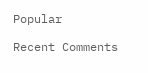Popular

Recent Comments